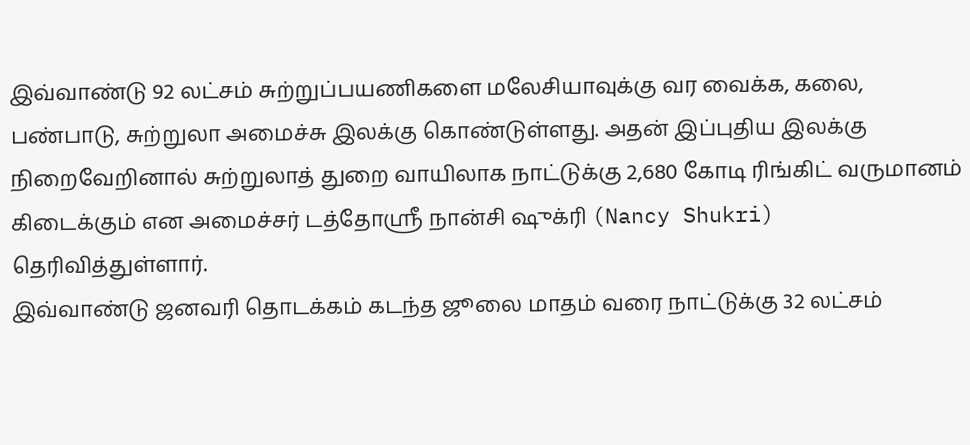இவ்வாண்டு 92 லட்சம் சுற்றுப்பயணிகளை மலேசியாவுக்கு வர வைக்க, கலை, பண்பாடு, சுற்றுலா அமைச்சு இலக்கு கொண்டுள்ளது. அதன் இப்புதிய இலக்கு நிறைவேறினால் சுற்றுலாத் துறை வாயிலாக நாட்டுக்கு 2,680 கோடி ரிங்கிட் வருமானம் கிடைக்கும் என அமைச்சர் டத்தோஸ்ரீ நான்சி ஷுக்ரி (Nancy Shukri) தெரிவித்துள்ளார்.
இவ்வாண்டு ஜனவரி தொடக்கம் கடந்த ஜூலை மாதம் வரை நாட்டுக்கு 32 லட்சம்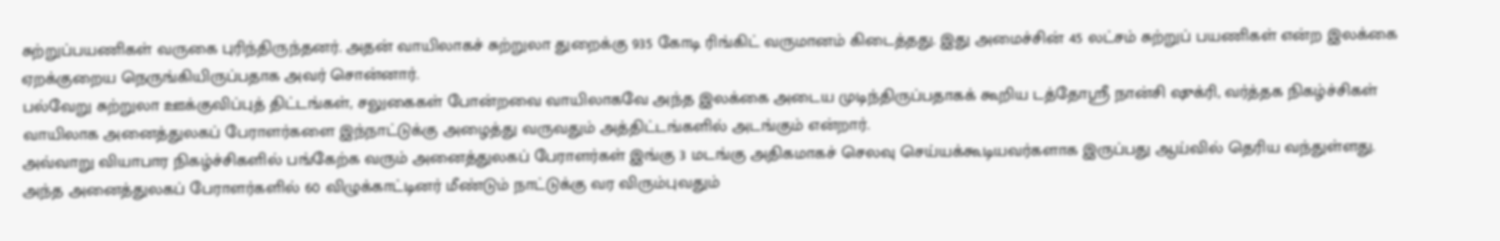சுற்றுப்பயணிகள் வருகை புரிந்திருந்தனர். அதன் வாயிலாகச் சுற்றுலா துறைக்கு 935 கோடி ரிங்கிட் வருமானம் கிடைத்தது. இது அமைச்சின் 45 லட்சம் சுற்றுப் பயணிகள் என்ற இலக்கை ஏறக்குறைய நெருங்கியிருப்பதாக அவர் சொன்னார்.
பல்வேறு சுற்றுலா ஊக்குவிப்புத் திட்டங்கள், சலுகைகள் போன்றவை வாயிலாகவே அந்த இலக்கை அடைய முடிந்திருப்பதாகக் கூறிய டத்தோஸ்ரீ நான்சி ஷுக்ரி, வர்த்தக நிகழ்ச்சிகள் வாயிலாக அனைத்துலகப் பேராளர்களை இந்நாட்டுக்கு அழைத்து வருவதும் அத்திட்டங்களில் அடங்கும் என்றார்.
அவ்வாறு வியாபார நிகழ்ச்சிகளில் பங்கேற்க வரும் அனைத்துலகப் பேராளர்கள் இங்கு 3 மடங்கு அதிகமாகச் செலவு செய்யக்கூடியவர்களாக இருப்பது ஆய்வில் தெரிய வந்துள்ளது. அந்த அனைத்துலகப் பேராளர்களில் 60 விழுக்காட்டினர் மீண்டும் நாட்டுக்கு வர விரும்புவதும்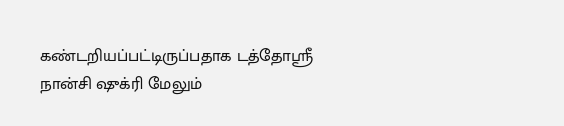கண்டறியப்பட்டிருப்பதாக டத்தோஸ்ரீ நான்சி ஷுக்ரி மேலும்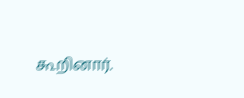கூறினார்.